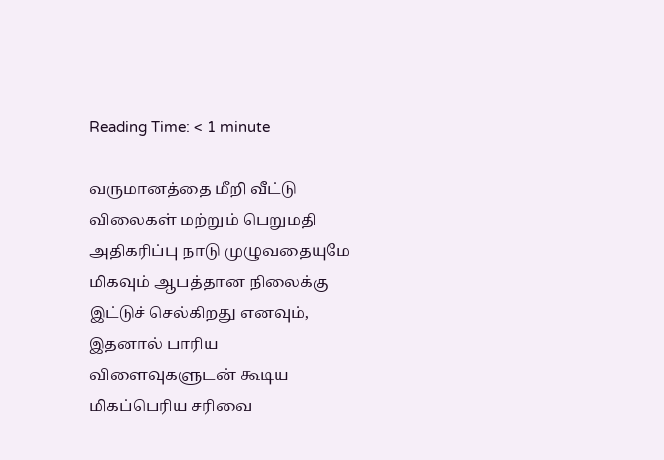Reading Time: < 1 minute

வருமானத்தை மீறி வீட்டு விலைகள் மற்றும் பெறுமதி அதிகரிப்பு நாடு முழுவதையுமே மிகவும் ஆபத்தான நிலைக்கு இட்டுச் செல்கிறது எனவும், இதனால் பாரிய விளைவுகளுடன் கூடிய மிகப்பெரிய சரிவை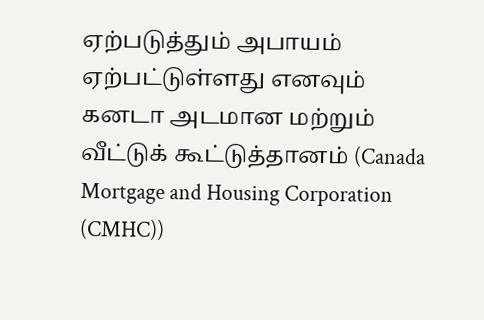ஏற்படுத்தும் அபாயம் ஏற்பட்டுள்ளது எனவும் கனடா அடமான மற்றும் வீட்டுக் கூட்டுத்தானம் (Canada Mortgage and Housing Corporation (CMHC))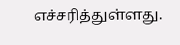எச்சரித்துள்ளது.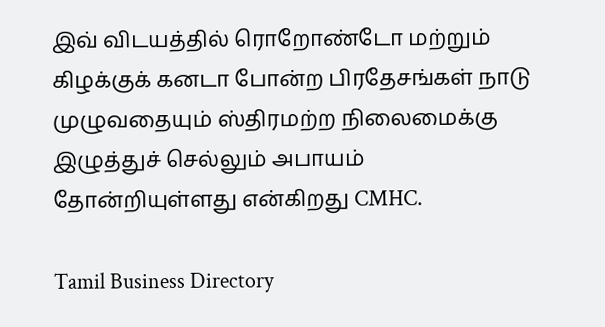இவ் விடயத்தில் ரொறோண்டோ மற்றும் கிழக்குக் கனடா போன்ற பிரதேசங்கள் நாடு முழுவதையும் ஸ்திரமற்ற நிலைமைக்கு இழுத்துச் செல்லும் அபாயம் தோன்றியுள்ளது என்கிறது CMHC.

Tamil Business Directory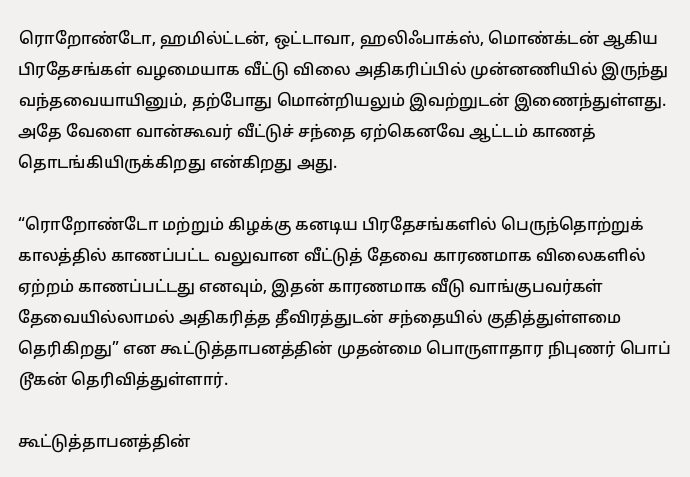ரொறோண்டோ, ஹமில்ட்டன், ஒட்டாவா, ஹலிஃபாக்ஸ், மொண்க்டன் ஆகிய பிரதேசங்கள் வழமையாக வீட்டு விலை அதிகரிப்பில் முன்னணியில் இருந்து வந்தவையாயினும், தற்போது மொன்றியலும் இவற்றுடன் இணைந்துள்ளது. அதே வேளை வான்கூவர் வீட்டுச் சந்தை ஏற்கெனவே ஆட்டம் காணத் தொடங்கியிருக்கிறது என்கிறது அது.

“ரொறோண்டோ மற்றும் கிழக்கு கனடிய பிரதேசங்களில் பெருந்தொற்றுக் காலத்தில் காணப்பட்ட வலுவான வீட்டுத் தேவை காரணமாக விலைகளில் ஏற்றம் காணப்பட்டது எனவும், இதன் காரணமாக வீடு வாங்குபவர்கள் தேவையில்லாமல் அதிகரித்த தீவிரத்துடன் சந்தையில் குதித்துள்ளமை தெரிகிறது” என கூட்டுத்தாபனத்தின் முதன்மை பொருளாதார நிபுணர் பொப் டூகன் தெரிவித்துள்ளார்.

கூட்டுத்தாபனத்தின்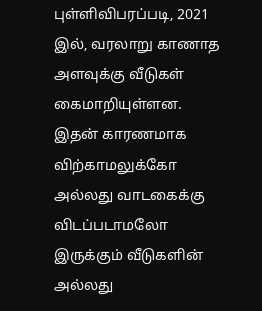புள்ளிவிபரப்படி, 2021 இல், வரலாறு காணாத அளவுக்கு வீடுகள் கைமாறியுள்ளன. இதன் காரணமாக விற்காமலுக்கோ அல்லது வாடகைக்கு விடப்படாமலோ இருக்கும் வீடுகளின் அல்லது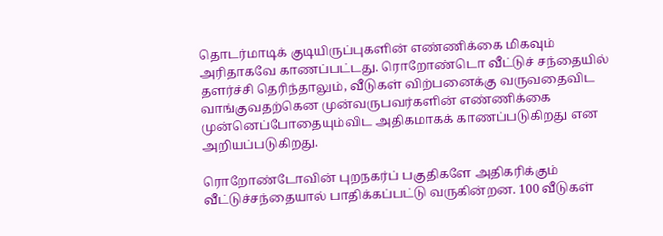தொடர்மாடிக் குடியிருப்புகளின் எண்ணிக்கை மிகவும் அரிதாகவே காணப்பட்டது. ரொறோண்டொ வீட்டுச் சந்தையில் தளர்ச்சி தெரிந்தாலும், வீடுகள் விற்பனைக்கு வருவதைவிட வாங்குவதற்கென முன்வருபவர்களின் எண்ணிக்கை முன்னெப்போதையும்விட அதிகமாகக் காணப்படுகிறது என அறியப்படுகிறது.

ரொறோண்டோவின் புறநகர்ப் பகுதிகளே அதிகரிக்கும் வீட்டுச்சந்தையால் பாதிக்கப்பட்டு வருகின்றன. 100 வீடுகள்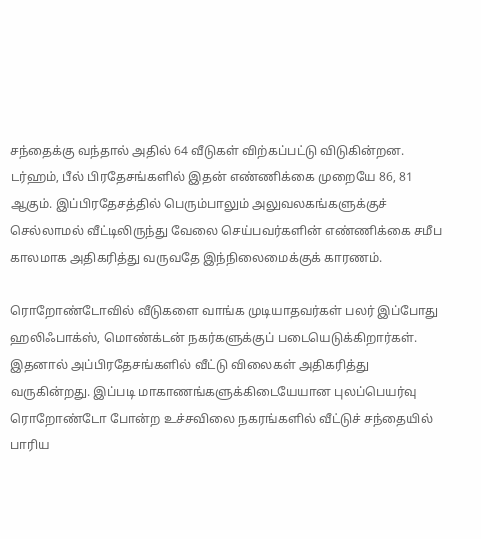சந்தைக்கு வந்தால் அதில் 64 வீடுகள் விற்கப்பட்டு விடுகின்றன. டர்ஹம், பீல் பிரதேசங்களில் இதன் எண்ணிக்கை முறையே 86, 81 ஆகும். இப்பிரதேசத்தில் பெரும்பாலும் அலுவலகங்களுக்குச் செல்லாமல் வீட்டிலிருந்து வேலை செய்பவர்களின் எண்ணிக்கை சமீப காலமாக அதிகரித்து வருவதே இந்நிலைமைக்குக் காரணம்.

ரொறோண்டோவில் வீடுகளை வாங்க முடியாதவர்கள் பலர் இப்போது ஹலிஃபாக்ஸ், மொண்க்டன் நகர்களுக்குப் படையெடுக்கிறார்கள். இதனால் அப்பிரதேசங்களில் வீட்டு விலைகள் அதிகரித்து வருகின்றது. இப்படி மாகாணங்களுக்கிடையேயான புலப்பெயர்வு ரொறோண்டோ போன்ற உச்சவிலை நகரங்களில் வீட்டுச் சந்தையில் பாரிய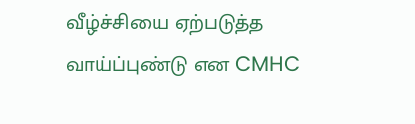வீழ்ச்சியை ஏற்படுத்த வாய்ப்புண்டு என CMHC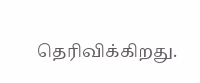தெரிவிக்கிறது.